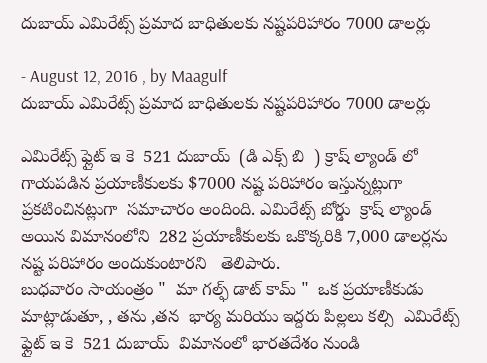దుబాయ్ ఎమిరేట్స్ ప్రమాద బాధితులకు నష్టపరిహారం 7000 డాలర్లు

- August 12, 2016 , by Maagulf
దుబాయ్ ఎమిరేట్స్ ప్రమాద బాధితులకు నష్టపరిహారం 7000 డాలర్లు

ఎమిరేట్స్ ఫ్లైట్ ఇ కె  521 దుబాయ్  (డి ఎక్స్ బి  ) క్రాష్ ల్యాండ్ లో గాయపడిన ప్రయాణీకులకు $7000 నష్ట పరిహారం ఇస్తున్నట్లుగా  ప్రకటించినట్లుగా  సమాచారం అందింది. ఎమిరేట్స్ బోర్డు  క్రాష్ ల్యాండ్ అయిన విమానంలోని  282 ప్రయాణీకులకు ఒకొక్కరికి 7,000 డాలర్లను నష్ట పరిహారం అందుకుంటారని   తెలిపారు.
బుధవారం సాయంత్రం "  మా గల్ఫ్ డాట్ కామ్ "  ఒక ప్రయాణీకుడు మాట్లాడుతూ, , తను ,తన  భార్య మరియు ఇద్దరు పిల్లలు కల్సి  ఎమిరేట్స్ ఫ్లైట్ ఇ కె  521 దుబాయ్  విమానంలో భారతదేశం నుండి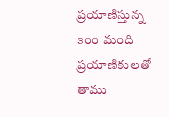ప్రయాణిస్తున్న ౩౦౦ మంది ప్రయాణికులతో తాము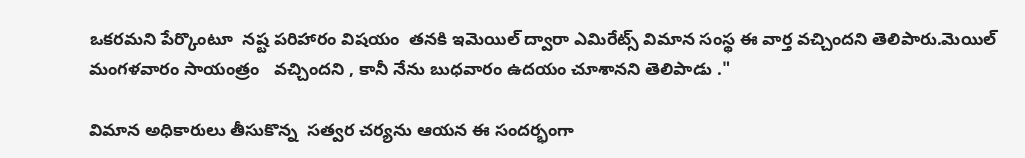ఒకరమని పేర్కొంటూ  నష్ట పరిహారం విషయం  తనకి ఇమెయిల్ ద్వారా ఎమిరేట్స్ విమాన సంస్థ ఈ వార్త వచ్చిందని తెలిపారు.మెయిల్ మంగళవారం సాయంత్రం   వచ్చిందని , కానీ నేను బుధవారం ఉదయం చూశానని తెలిపాడు ."

విమాన అధికారులు తీసుకొన్న  సత్వర చర్యను ఆయన ఈ సందర్భంగా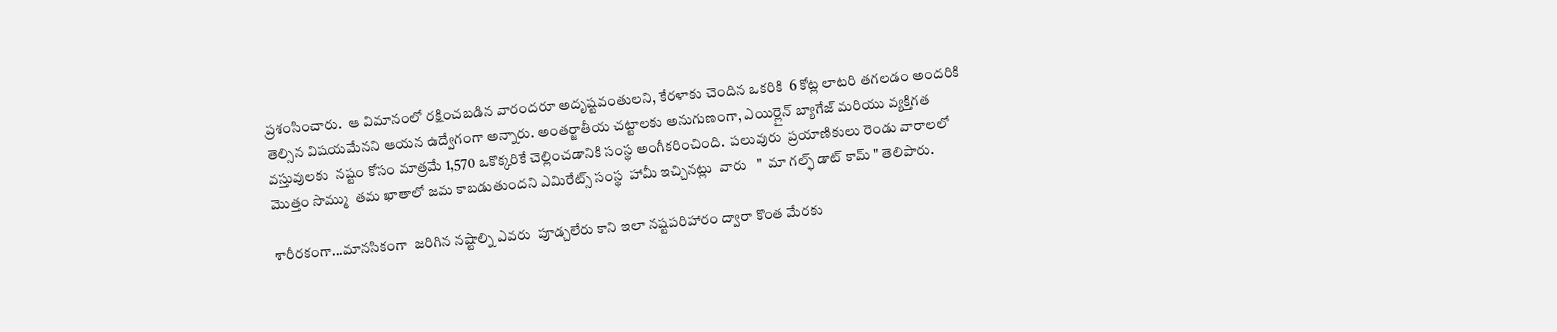ప్రశంసించారు.  ఆ విమానంలో రక్షించబడిన వారందరూ అదృష్టవంతులని, కేరళాకు చెందిన ఒకరికి  6 కోట్ల లాటరి తగలడం అందరికి తెల్సిన విషయమేనని ఆయన ఉద్వేగంగా అన్నారు. అంతర్జాతీయ చట్టాలకు అనుగుణంగా, ఎయిర్లైన్ బ్యాగేజ్ మరియు వ్యక్తిగత వస్తువులకు  నష్టం కోసం మాత్రమే 1,570 ఒకొక్కరికే చెల్లించడానికి సంస్థ అంగీకరించింది.  పలువురు  ప్రయాణికులు రెండు వారాలలో మొత్తం సొమ్ము  తమ ఖాతాలో జమ కాబడుతుందని ఎమిరేట్స్ సంస్థ  హామీ ఇచ్చినట్లు  వారు   "  మా గల్ఫ్ డాట్ కామ్ " తెలిపారు.

శారీరకంగా...మానసికంగా  జరిగిన నష్టాల్ని ఎవరు  పూడ్చలేరు కాని ఇలా నష్టపరిహారం ద్వారా కొంత మేరకు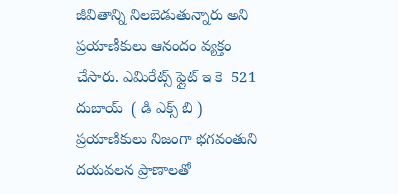జీవితాన్ని నిలబెడుతున్నారు అని ప్రయాణీకులు ఆనందం వ్యక్తం చేసారు. ఎమిరేట్స్ ఫ్లైట్ ఇ కె  521 దుబాయ్  ( డి ఎక్స్ బి ) ప్రయాణికులు నిజంగా భగవంతుని దయవలన ప్రాణాలతో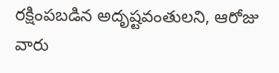రక్షింపబడిన అదృష్టవంతులని, ఆరోజు వారు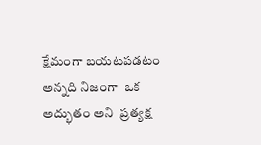క్షేమంగా బయటపడటం అన్నది నిజంగా  ఒక అద్భుతం అని  ప్రత్యక్ష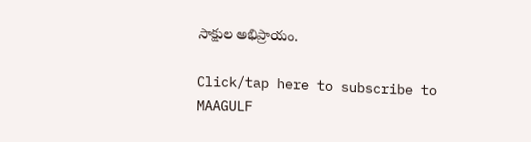సాక్షుల అభిప్రాయం.

Click/tap here to subscribe to MAAGULF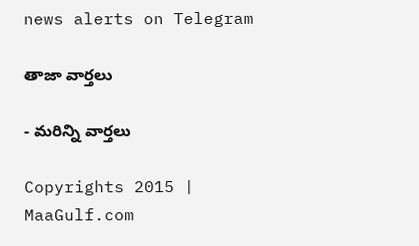news alerts on Telegram

తాజా వార్తలు

- మరిన్ని వార్తలు

Copyrights 2015 | MaaGulf.com